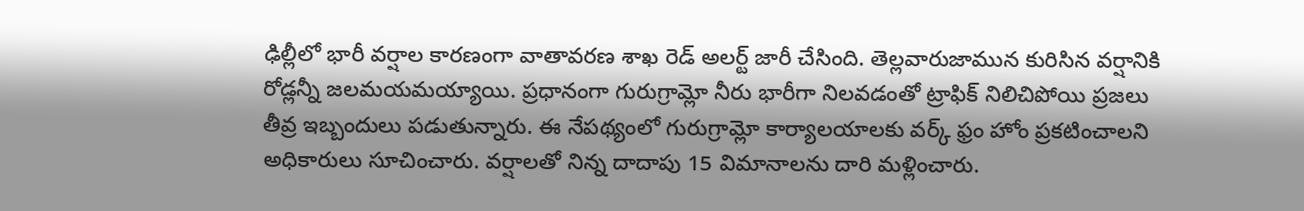ఢిల్లీలో భారీ వర్షాల కారణంగా వాతావరణ శాఖ రెడ్ అలర్ట్ జారీ చేసింది. తెల్లవారుజామున కురిసిన వర్షానికి రోడ్లన్నీ జలమయమయ్యాయి. ప్రధానంగా గురుగ్రామ్లో నీరు భారీగా నిలవడంతో ట్రాఫిక్ నిలిచిపోయి ప్రజలు తీవ్ర ఇబ్బందులు పడుతున్నారు. ఈ నేపథ్యంలో గురుగ్రామ్లో కార్యాలయాలకు వర్క్ ఫ్రం హోం ప్రకటించాలని అధికారులు సూచించారు. వర్షాలతో నిన్న దాదాపు 15 విమానాలను దారి మళ్లించారు.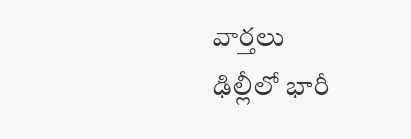వార్తలు
ఢిల్లీలో భారీ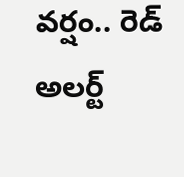వర్షం.. రెడ్ అలర్ట్